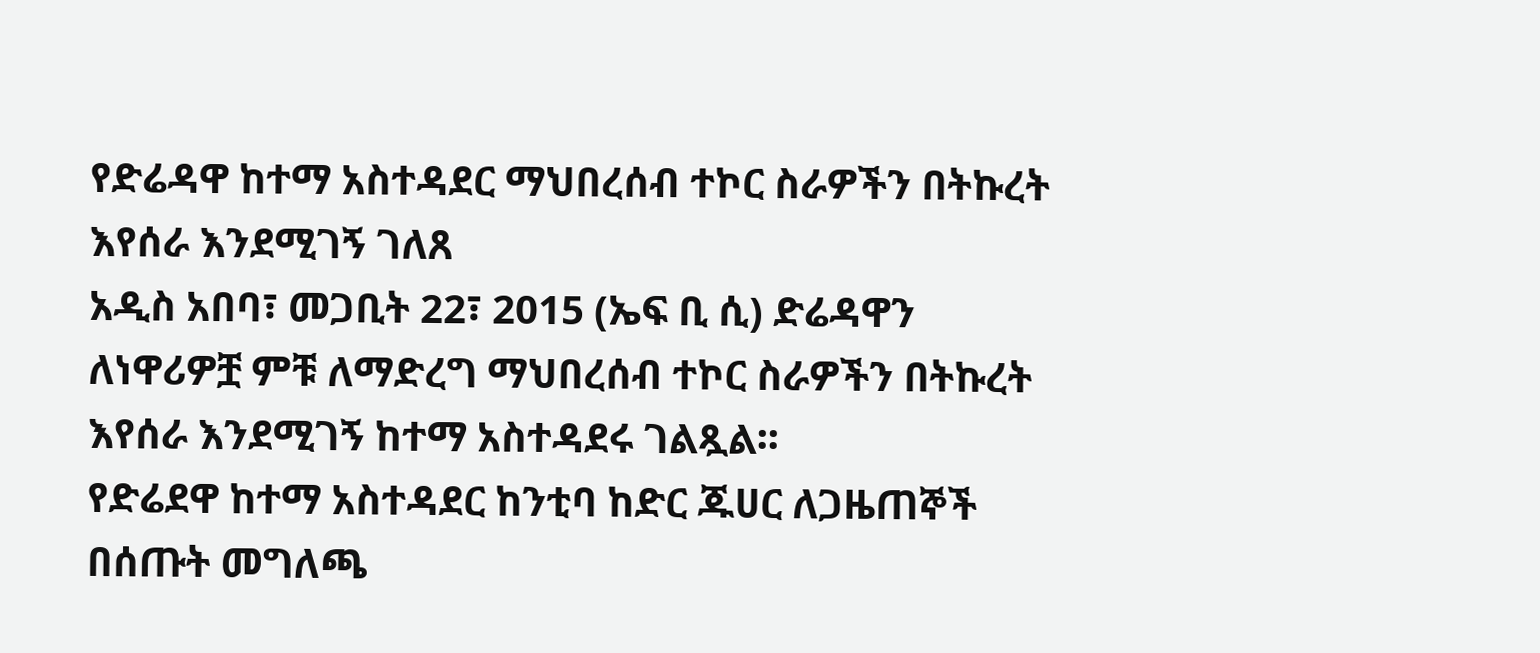የድሬዳዋ ከተማ አስተዳደር ማህበረሰብ ተኮር ስራዎችን በትኩረት እየሰራ እንደሚገኝ ገለጸ
አዲስ አበባ፣ መጋቢት 22፣ 2015 (ኤፍ ቢ ሲ) ድሬዳዋን ለነዋሪዎቿ ምቹ ለማድረግ ማህበረሰብ ተኮር ስራዎችን በትኩረት እየሰራ እንደሚገኝ ከተማ አስተዳደሩ ገልጿል፡፡
የድሬደዋ ከተማ አስተዳደር ከንቲባ ከድር ጁሀር ለጋዜጠኞች በሰጡት መግለጫ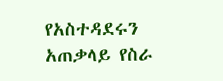የአስተዳደሩን አጠቃላይ የስራ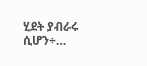ሂደት ያብራሩ ሲሆን÷…